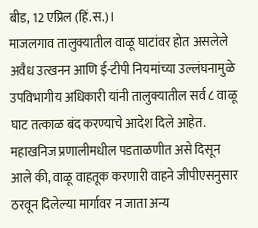बीड, 12 एप्रिल (हिं.स.)।
माजलगाव तालुक्यातील वाळू घाटांवर होत असलेले अवैध उत्खनन आणि ई-टीपी नियमांच्या उल्लंघनामुळे उपविभागीय अधिकारी यांनी तालुक्यातील सर्व ८ वाळू घाट तत्काळ बंद करण्याचे आदेश दिले आहेत. महाखनिज प्रणालीमधील पडताळणीत असे दिसून आले की, वाळू वाहतूक करणारी वाहने जीपीएसनुसार ठरवून दिलेल्या मार्गावर न जाता अन्य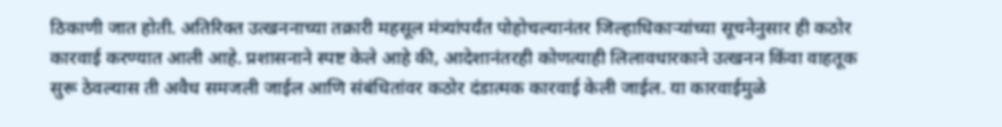ठिकाणी जात होती. अतिरिक्त उत्खननाच्या तक्रारी महसूल मंत्र्यांपर्यंत पोहोचल्यानंतर जिल्हाधिकाऱ्यांच्या सूचनेनुसार ही कठोर कारवाई करण्यात आली आहे. प्रशासनाने स्पष्ट केले आहे की, आदेशानंतरही कोणत्याही लिलावधारकाने उत्खनन किंवा वाहतूक सुरू ठेवल्यास ती अवैध समजली जाईल आणि संबंधितांवर कठोर दंडात्मक कारवाई केली जाईल. या कारवाईमुळे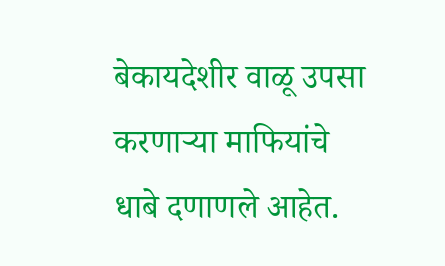बेकायदेशीर वाळू उपसा करणाऱ्या माफियांचे धाबे दणाणले आहेत.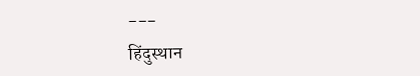---
हिंदुस्थान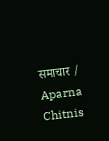समाचार / Aparna Chitnis